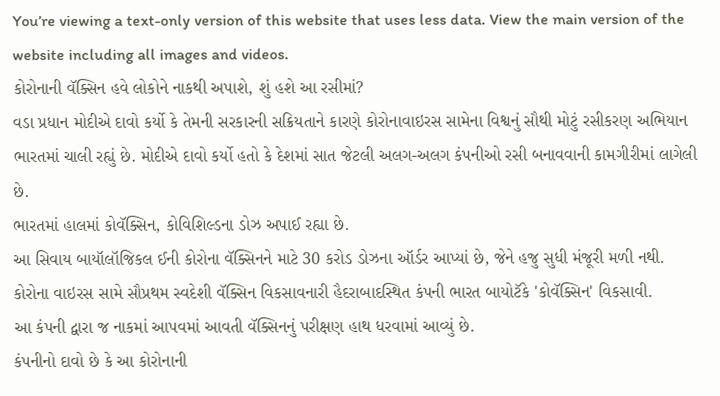You’re viewing a text-only version of this website that uses less data. View the main version of the website including all images and videos.
કોરોનાની વૅક્સિન હવે લોકોને નાકથી અપાશે, શું હશે આ રસીમાં?
વડા પ્રધાન મોદીએ દાવો કર્યો કે તેમની સરકારની સક્રિયતાને કારણે કોરોનાવાઇરસ સામેના વિશ્વનું સૌથી મોટું રસીકરણ અભિયાન ભારતમાં ચાલી રહ્યું છે. મોદીએ દાવો કર્યો હતો કે દેશમાં સાત જેટલી અલગ-અલગ કંપનીઓ રસી બનાવવાની કામગીરીમાં લાગેલી છે.
ભારતમાં હાલમાં કોવૅક્સિન, કોવિશિલ્ડના ડોઝ અપાઈ રહ્યા છે.
આ સિવાય બાયૉલૉજિકલ ઈની કોરોના વૅક્સિનને માટે 30 કરોડ ડોઝના ઑર્ડર આપ્યાં છે, જેને હજુ સુધી મંજૂરી મળી નથી.
કોરોના વાઇરસ સામે સૌપ્રથમ સ્વદેશી વૅક્સિન વિકસાવનારી હૈદરાબાદસ્થિત કંપની ભારત બાયોટૅકે 'કોવૅક્સિન' વિકસાવી.
આ કંપની દ્વારા જ નાકમાં આપવમાં આવતી વૅક્સિનનું પરીક્ષણ હાથ ધરવામાં આવ્યું છે.
કંપનીનો દાવો છે કે આ કોરોનાની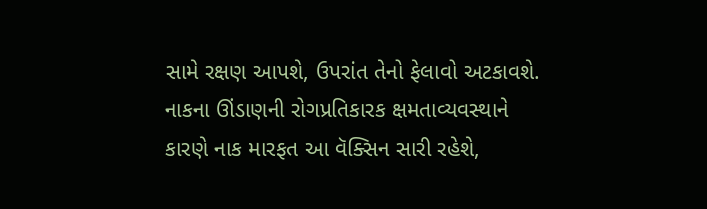સામે રક્ષણ આપશે, ઉપરાંત તેનો ફેલાવો અટકાવશે. નાકના ઊંડાણની રોગપ્રતિકારક ક્ષમતાવ્યવસ્થાને કારણે નાક મારફત આ વૅક્સિન સારી રહેશે,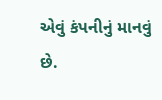એવું કંપનીનું માનવું છે.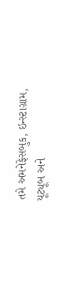તમે અમનેફેસબુક, ઇન્સ્ટાગ્રામ, યૂટ્યૂબ અને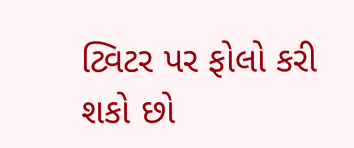ટ્વિટર પર ફોલો કરી શકો છો